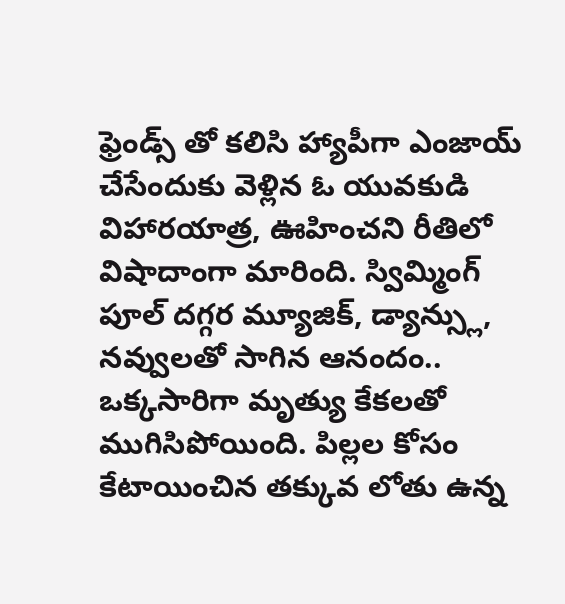ఫ్రెండ్స్ తో కలిసి హ్యాపీగా ఎంజాయ్ చేసేందుకు వెళ్లిన ఓ యువకుడి విహారయాత్ర, ఊహించని రీతిలో విషాదాంగా మారింది. స్విమ్మింగ్ పూల్ దగ్గర మ్యూజిక్, డ్యాన్స్లు, నవ్వులతో సాగిన ఆనందం.. ఒక్కసారిగా మృత్యు కేకలతో ముగిసిపోయింది. పిల్లల కోసం కేటాయించిన తక్కువ లోతు ఉన్న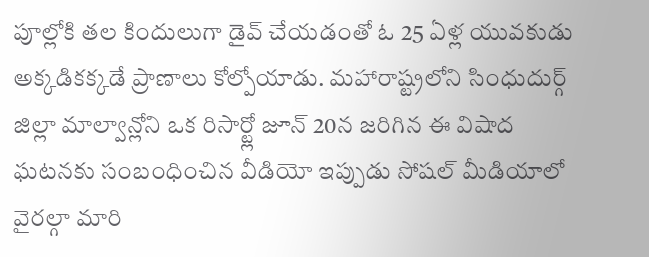పూల్లోకి తల కిందులుగా డైవ్ చేయడంతో ఓ 25 ఏళ్ల యువకుడు అక్కడికక్కడే ప్రాణాలు కోల్పోయాడు. మహారాష్ట్రలోని సింధుదుర్గ్ జిల్లా మాల్వాన్లోని ఒక రిసార్ట్లో జూన్ 20న జరిగిన ఈ విషాద ఘటనకు సంబంధించిన వీడియో ఇప్పుడు సోషల్ మీడియాలో వైరల్గా మారి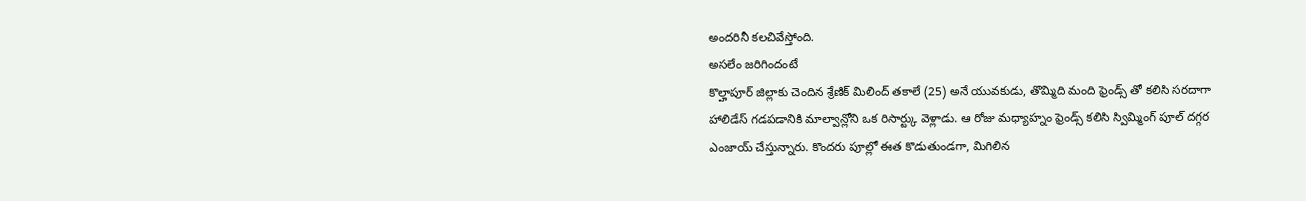అందరినీ కలచివేస్తోంది.
అసలేం జరిగిందంటే
కొల్హాపూర్ జిల్లాకు చెందిన శ్రేణిక్ మిలింద్ తకాలే (25) అనే యువకుడు, తొమ్మిది మంది ఫ్రెండ్స్ తో కలిసి సరదాగా హాలిడేస్ గడపడానికి మాల్వాన్లోని ఒక రిసార్ట్కు వెళ్లాడు. ఆ రోజు మధ్యాహ్నం ఫ్రెండ్స్ కలిసి స్విమ్మింగ్ పూల్ దగ్గర ఎంజాయ్ చేస్తున్నారు. కొందరు పూల్లో ఈత కొడుతుండగా, మిగిలిన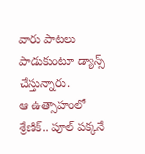వారు పాటలు పాడుకుంటూ డ్యాన్స్ చేస్తున్నారు.
ఆ ఉత్సాహంలో శ్రేణిక్.. పూల్ పక్కనే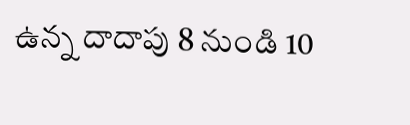ఉన్న దాదాపు 8 నుండి 10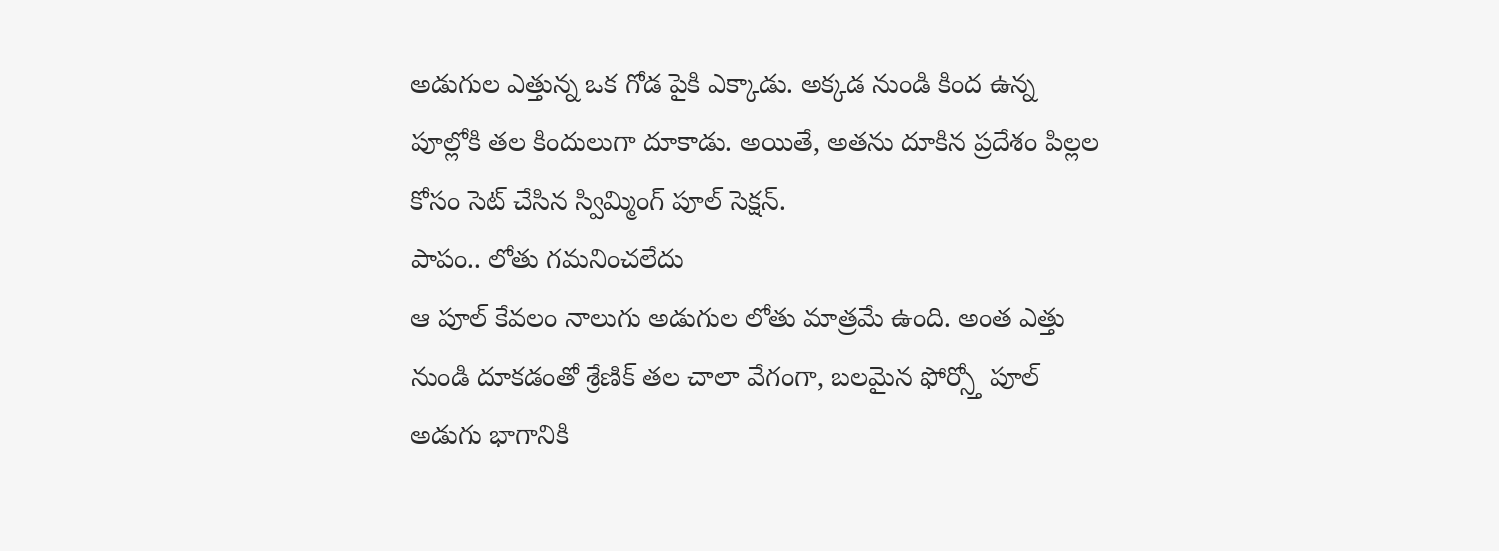అడుగుల ఎత్తున్న ఒక గోడ పైకి ఎక్కాడు. అక్కడ నుండి కింద ఉన్న పూల్లోకి తల కిందులుగా దూకాడు. అయితే, అతను దూకిన ప్రదేశం పిల్లల కోసం సెట్ చేసిన స్విమ్మింగ్ పూల్ సెక్షన్.
పాపం.. లోతు గమనించలేదు
ఆ పూల్ కేవలం నాలుగు అడుగుల లోతు మాత్రమే ఉంది. అంత ఎత్తు నుండి దూకడంతో శ్రేణిక్ తల చాలా వేగంగా, బలమైన ఫోర్స్తో పూల్ అడుగు భాగానికి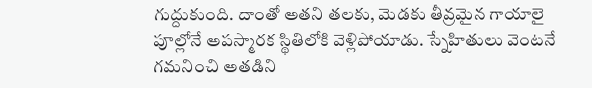గుద్దుకుంది. దాంతో అతని తలకు, మెడకు తీవ్రమైన గాయాలై పూల్లోనే అపస్మారక స్థితిలోకి వెళ్లిపోయాడు. స్నేహితులు వెంటనే గమనించి అతడిని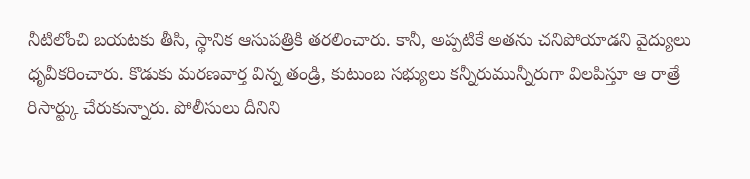నీటిలోంచి బయటకు తీసి, స్థానిక ఆసుపత్రికి తరలించారు. కానీ, అప్పటికే అతను చనిపోయాడని వైద్యులు ధృవీకరించారు. కొడుకు మరణవార్త విన్న తండ్రి, కుటుంబ సభ్యులు కన్నీరుమున్నీరుగా విలపిస్తూ ఆ రాత్రే రిసార్ట్కు చేరుకున్నారు. పోలీసులు దీనిని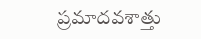ప్రమాదవశాత్తు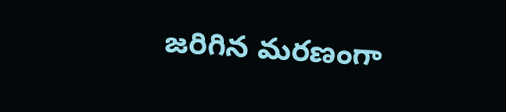జరిగిన మరణంగా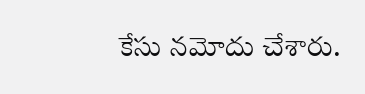కేసు నమోదు చేశారు.